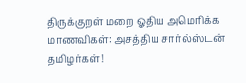திருக்குறள் மறை ஓதிய அமெரிக்க மாணவிகள்: அசத்திய சார்ல்ஸ்டன் தமிழர்கள்!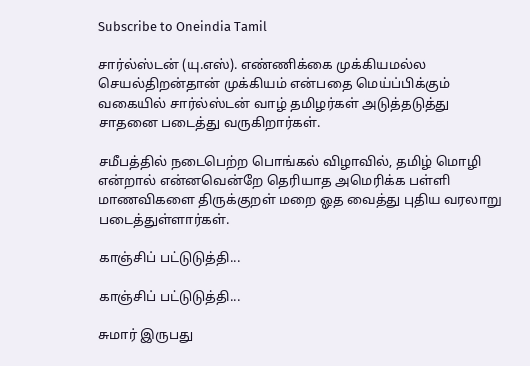Subscribe to Oneindia Tamil

சார்ல்ஸ்டன் (யு.எஸ்). எண்ணிக்கை முக்கியமல்ல செயல்திறன்தான் முக்கியம் என்பதை மெய்ப்பிக்கும் வகையில் சார்ல்ஸ்டன் வாழ் தமிழர்கள் அடுத்தடுத்து சாதனை படைத்து வருகிறார்கள்.

சமீபத்தில் நடைபெற்ற பொங்கல் விழாவில், தமிழ் மொழி என்றால் என்னவென்றே தெரியாத அமெரிக்க பள்ளி மாணவிகளை திருக்குறள் மறை ஓத வைத்து புதிய வரலாறு படைத்துள்ளார்கள்.

காஞ்சிப் பட்டுடுத்தி...

காஞ்சிப் பட்டுடுத்தி...

சுமார் இருபது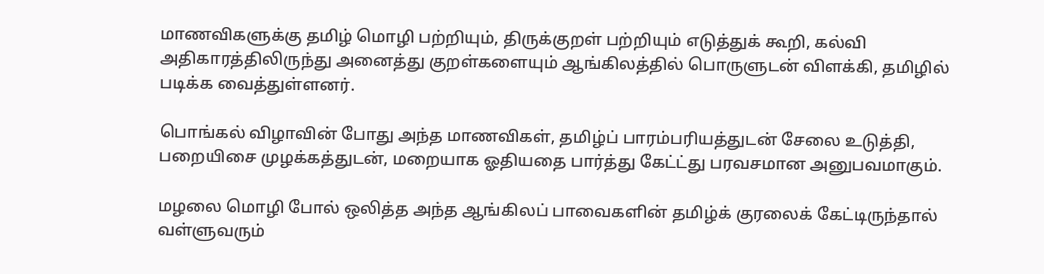மாணவிகளுக்கு தமிழ் மொழி பற்றியும், திருக்குறள் பற்றியும் எடுத்துக் கூறி, கல்வி அதிகாரத்திலிருந்து அனைத்து குறள்களையும் ஆங்கிலத்தில் பொருளுடன் விளக்கி, தமிழில் படிக்க வைத்துள்ளனர்.

பொங்கல் விழாவின் போது அந்த மாணவிகள், தமிழ்ப் பாரம்பரியத்துடன் சேலை உடுத்தி, பறையிசை முழக்கத்துடன், மறையாக ஓதியதை பார்த்து கேட்ட்து பரவசமான அனுபவமாகும்.

மழலை மொழி போல் ஒலித்த அந்த ஆங்கிலப் பாவைகளின் தமிழ்க் குரலைக் கேட்டிருந்தால் வள்ளுவரும்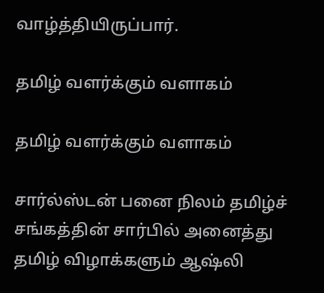வாழ்த்தியிருப்பார்.

தமிழ் வளர்க்கும் வளாகம்

தமிழ் வளர்க்கும் வளாகம்

சார்ல்ஸ்டன் பனை நிலம் தமிழ்ச் சங்கத்தின் சார்பில் அனைத்து தமிழ் விழாக்களும் ஆஷ்லி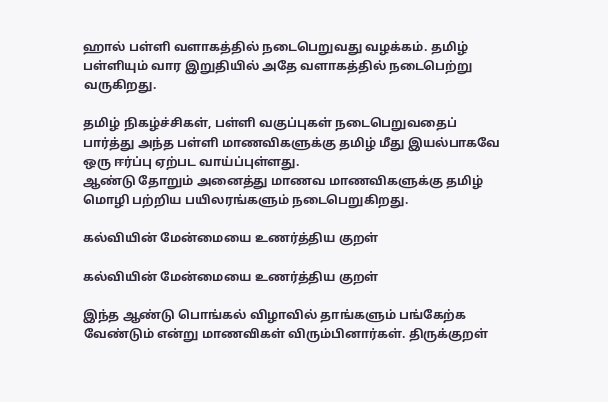ஹால் பள்ளி வளாகத்தில் நடைபெறுவது வழக்கம். தமிழ் பள்ளியும் வார இறுதியில் அதே வளாகத்தில் நடைபெற்று வருகிறது.

தமிழ் நிகழ்ச்சிகள், பள்ளி வகுப்புகள் நடைபெறுவதைப் பார்த்து அந்த பள்ளி மாணவிகளுக்கு தமிழ் மீது இயல்பாகவே ஒரு ஈர்ப்பு ஏற்பட வாய்ப்புள்ளது.
ஆண்டு தோறும் அனைத்து மாணவ மாணவிகளுக்கு தமிழ் மொழி பற்றிய பயிலரங்களும் நடைபெறுகிறது.

கல்வியின் மேன்மையை உணர்த்திய குறள்

கல்வியின் மேன்மையை உணர்த்திய குறள்

இந்த ஆண்டு பொங்கல் விழாவில் தாங்களும் பங்கேற்க வேண்டும் என்று மாணவிகள் விரும்பினார்கள். திருக்குறள்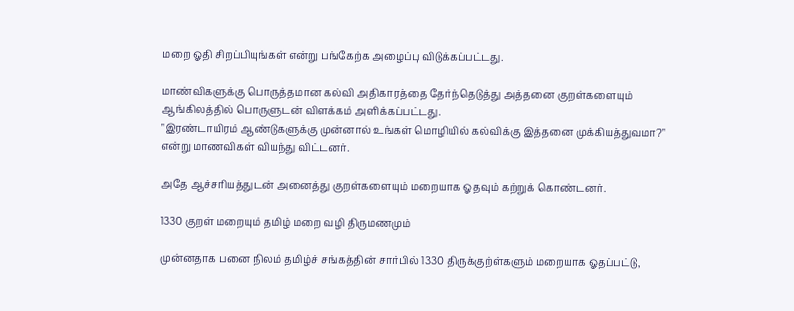மறை ஓதி சிறப்பியுங்கள் என்று பங்கேற்க அழைப்பு விடுக்கப்பட்டது.

மாண்விகளுக்கு பொருத்தமான கல்வி அதிகாரத்தை தேர்ந்தெடுத்து அத்தனை குறள்களையும் ஆங்கிலத்தில் பொருளுடன் விளக்கம் அளிக்கப்பட்டது.
"இரண்டாயிரம் ஆண்டுகளுக்கு முன்னால் உங்கள் மொழியில் கல்விக்கு இத்தனை முக்கியத்துவமா?" என்று மாணவிகள் வியந்து விட்டனர்.

அதே ஆச்சரியத்துடன் அனைத்து குறள்களையும் மறையாக ஓதவும் கற்றுக் கொண்டனர்.

1330 குறள் மறையும் தமிழ் மறை வழி திருமணமும்

முன்னதாக பனை நிலம் தமிழ்ச் சங்கத்தின் சார்பில் 1330 திருக்குற்ள்களும் மறையாக ஓதப்பட்டு,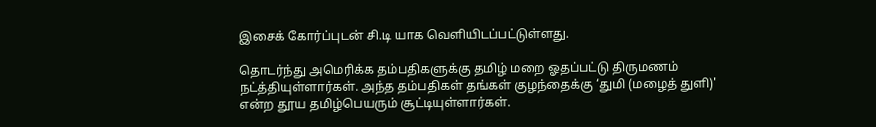இசைக் கோர்ப்புடன் சி.டி யாக வெளியிடப்பட்டுள்ளது.

தொடர்ந்து அமெரிக்க தம்பதிகளுக்கு தமிழ் மறை ஓதப்பட்டு திருமணம் நட்த்தியுள்ளார்கள். அந்த தம்பதிகள் தங்கள் குழந்தைக்கு ‘துமி (மழைத் துளி)' என்ற தூய தமிழ்பெயரும் சூட்டியுள்ளார்கள்.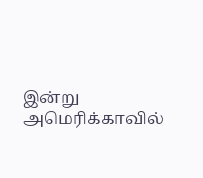இன்று அமெரிக்காவில்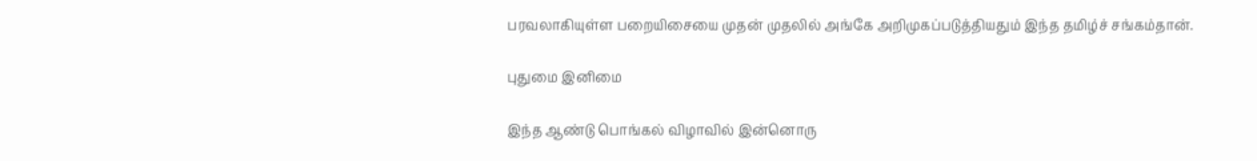பரவலாகியுள்ள பறையிசையை முதன் முதலில் அங்கே அறிமுகப்படுத்தியதும் இந்த தமிழ்ச் சங்கம்தான்.

புதுமை இனிமை

இந்த ஆண்டு பொங்கல் விழாவில் இன்னொரு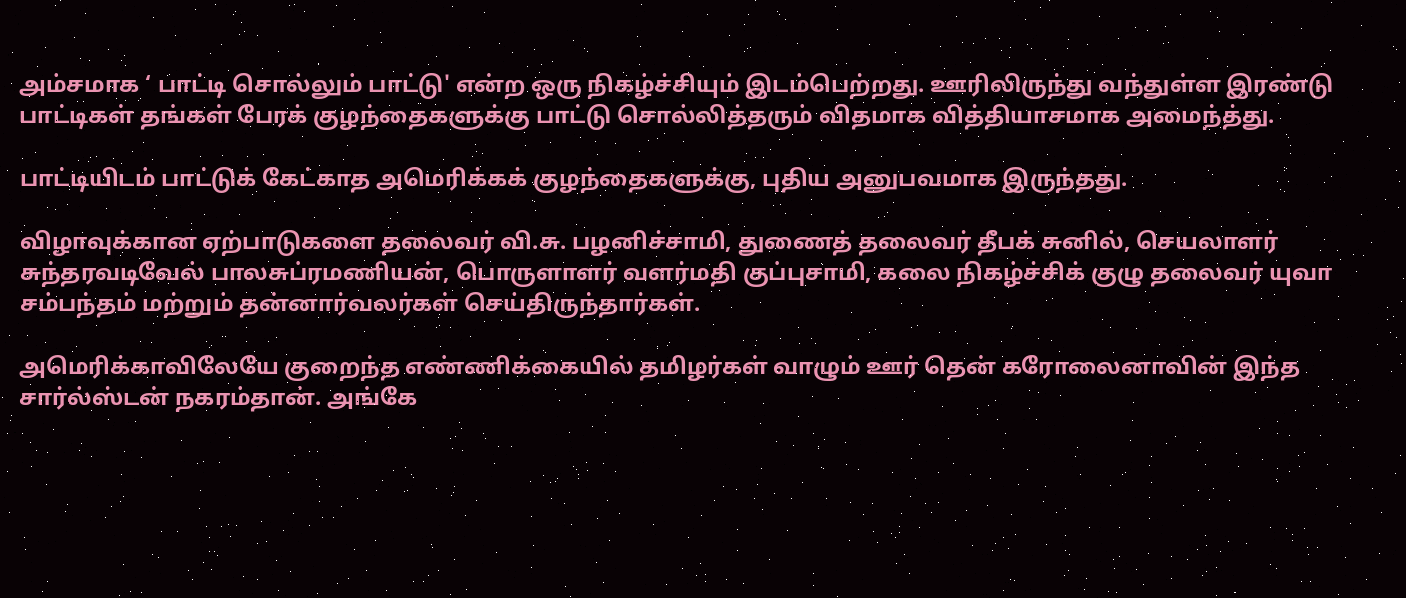அம்சமாக ‘ பாட்டி சொல்லும் பாட்டு' என்ற ஒரு நிகழ்ச்சியும் இடம்பெற்றது. ஊரிலிருந்து வந்துள்ள இரண்டு பாட்டிகள் தங்கள் பேரக் குழந்தைகளுக்கு பாட்டு சொல்லித்தரும் விதமாக வித்தியாசமாக அமைந்த்து.

பாட்டியிடம் பாட்டுக் கேட்காத அமெரிக்கக் குழந்தைகளுக்கு, புதிய அனுபவமாக இருந்தது.

விழாவுக்கான ஏற்பாடுகளை தலைவர் வி.சு. பழனிச்சாமி, துணைத் தலைவர் தீபக் சுனில், செயலாளர் சுந்தரவடிவேல் பாலசுப்ரமணியன், பொருளாளர் வளர்மதி குப்புசாமி, கலை நிகழ்ச்சிக் குழு தலைவர் யுவா சம்பந்தம் மற்றும் தன்னார்வலர்கள் செய்திருந்தார்கள்.

அமெரிக்காவிலேயே குறைந்த எண்ணிக்கையில் தமிழர்கள் வாழும் ஊர் தென் கரோலைனாவின் இந்த சார்ல்ஸ்டன் நகரம்தான். அங்கே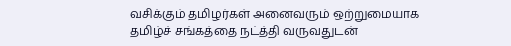வசிக்கும் தமிழர்கள் அனைவரும் ஒற்றுமையாக தமிழ்ச் சங்கத்தை நட்த்தி வருவதுடன்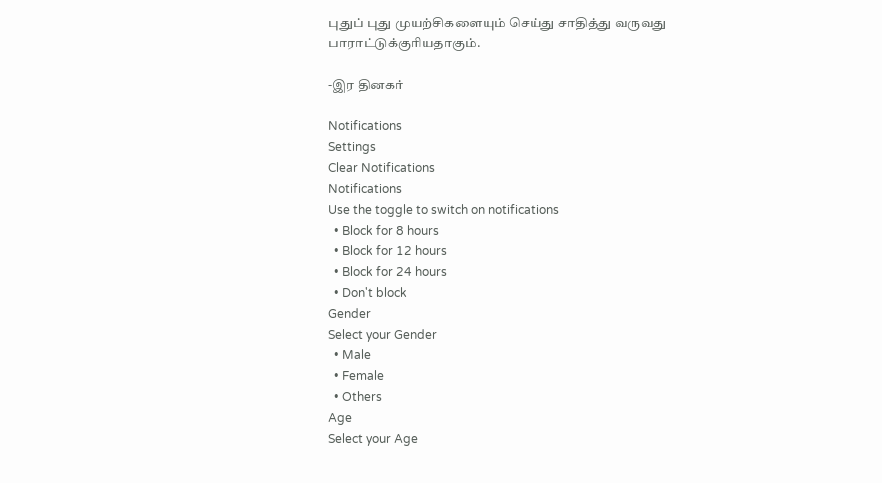புதுப் புது முயற்சிகளையும் செய்து சாதித்து வருவது பாராட்டுக்குரியதாகும்.

-இர தினகர்

Notifications
Settings
Clear Notifications
Notifications
Use the toggle to switch on notifications
  • Block for 8 hours
  • Block for 12 hours
  • Block for 24 hours
  • Don't block
Gender
Select your Gender
  • Male
  • Female
  • Others
Age
Select your Age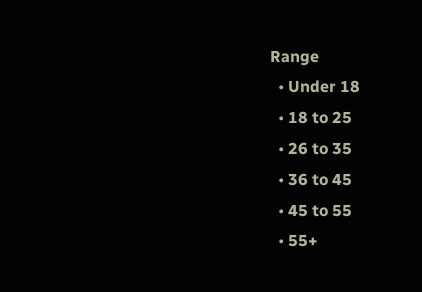Range
  • Under 18
  • 18 to 25
  • 26 to 35
  • 36 to 45
  • 45 to 55
  • 55+